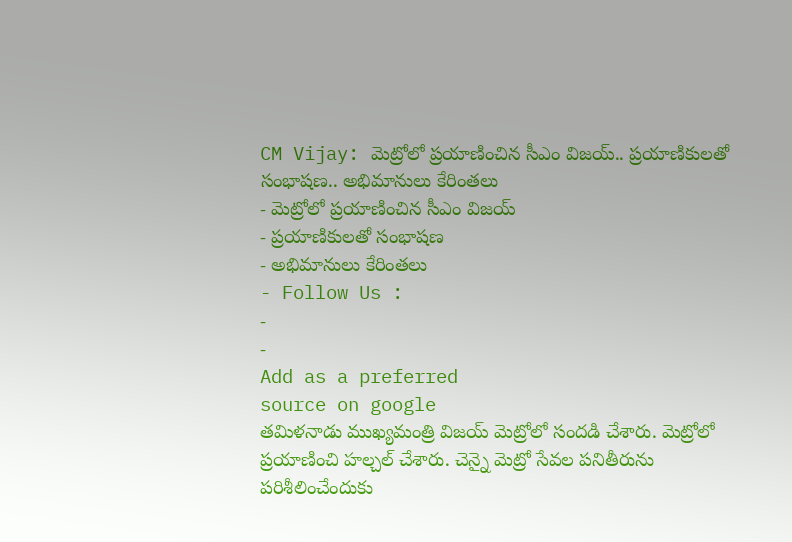CM Vijay: మెట్రోలో ప్రయాణించిన సీఎం విజయ్.. ప్రయాణికులతో సంభాషణ.. అభిమానులు కేరింతలు
- మెట్రోలో ప్రయాణించిన సీఎం విజయ్
- ప్రయాణికులతో సంభాషణ
- అభిమానులు కేరింతలు
- Follow Us :
-
-
Add as a preferred
source on google
తమిళనాడు ముఖ్యమంత్రి విజయ్ మెట్రోలో సందడి చేశారు. మెట్రోలో ప్రయాణించి హల్చల్ చేశారు. చెన్నై మెట్రో సేవల పనితీరును పరిశీలించేందుకు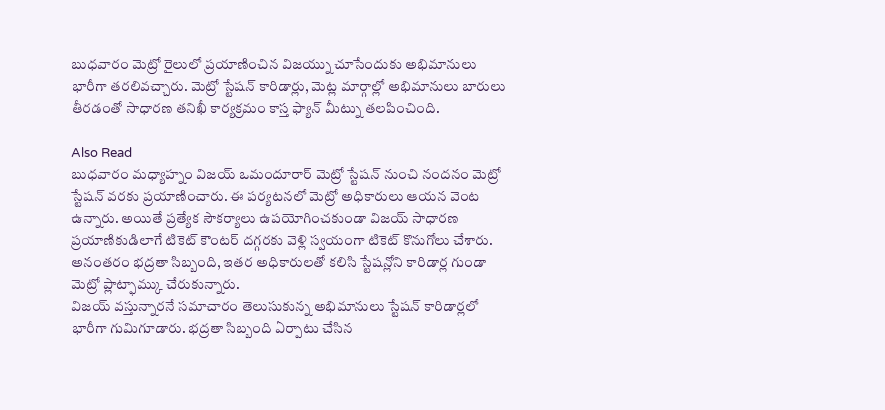బుధవారం మెట్రో రైలులో ప్రయాణించిన విజయ్ను చూసేందుకు అభిమానులు భారీగా తరలివచ్చారు. మెట్రో స్టేషన్ కారిడార్లు, మెట్ల మార్గాల్లో అభిమానులు బారులు తీరడంతో సాధారణ తనిఖీ కార్యక్రమం కాస్త ఫ్యాన్ మీట్ను తలపించింది.

Also Read
బుధవారం మధ్యాహ్నం విజయ్ ఒమందూరార్ మెట్రో స్టేషన్ నుంచి నందనం మెట్రో స్టేషన్ వరకు ప్రయాణించారు. ఈ పర్యటనలో మెట్రో అధికారులు ఆయన వెంట ఉన్నారు. అయితే ప్రత్యేక సౌకర్యాలు ఉపయోగించకుండా విజయ్ సాధారణ ప్రయాణికుడిలాగే టికెట్ కౌంటర్ దగ్గరకు వెళ్లి స్వయంగా టికెట్ కొనుగోలు చేశారు. అనంతరం భద్రతా సిబ్బంది, ఇతర అధికారులతో కలిసి స్టేషన్లోని కారిడార్ల గుండా మెట్రో ప్లాట్ఫామ్కు చేరుకున్నారు.
విజయ్ వస్తున్నారనే సమాచారం తెలుసుకున్న అభిమానులు స్టేషన్ కారిడార్లలో భారీగా గుమిగూడారు. భద్రతా సిబ్బంది ఏర్పాటు చేసిన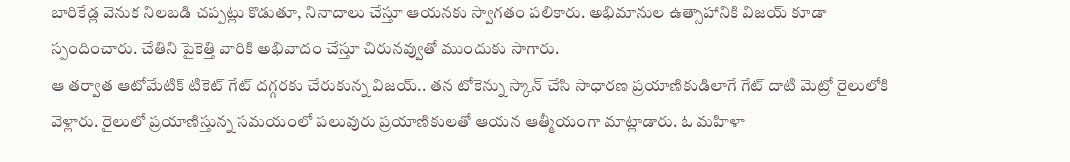బారికేడ్ల వెనుక నిలబడి చప్పట్లు కొడుతూ, నినాదాలు చేస్తూ ఆయనకు స్వాగతం పలికారు. అభిమానుల ఉత్సాహానికి విజయ్ కూడా స్పందించారు. చేతిని పైకెత్తి వారికి అభివాదం చేస్తూ చిరునవ్వుతో ముందుకు సాగారు.
ఆ తర్వాత ఆటోమేటిక్ టికెట్ గేట్ దగ్గరకు చేరుకున్న విజయ్.. తన టోకెన్ను స్కాన్ చేసి సాధారణ ప్రయాణికుడిలాగే గేట్ దాటి మెట్రో రైలులోకి వెళ్లారు. రైలులో ప్రయాణిస్తున్న సమయంలో పలువురు ప్రయాణికులతో ఆయన ఆత్మీయంగా మాట్లాడారు. ఓ మహిళా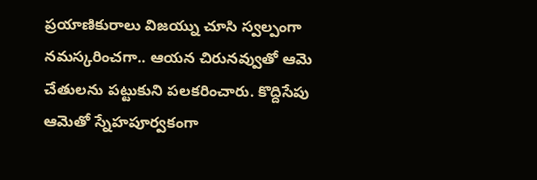ప్రయాణికురాలు విజయ్ను చూసి స్వల్పంగా నమస్కరించగా.. ఆయన చిరునవ్వుతో ఆమె చేతులను పట్టుకుని పలకరించారు. కొద్దిసేపు ఆమెతో స్నేహపూర్వకంగా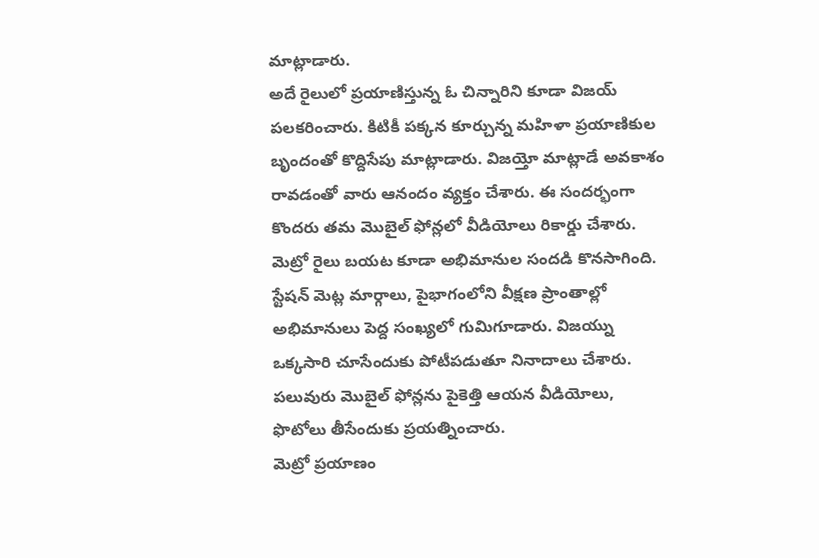మాట్లాడారు.
అదే రైలులో ప్రయాణిస్తున్న ఓ చిన్నారిని కూడా విజయ్ పలకరించారు. కిటికీ పక్కన కూర్చున్న మహిళా ప్రయాణికుల బృందంతో కొద్దిసేపు మాట్లాడారు. విజయ్తో మాట్లాడే అవకాశం రావడంతో వారు ఆనందం వ్యక్తం చేశారు. ఈ సందర్భంగా కొందరు తమ మొబైల్ ఫోన్లలో వీడియోలు రికార్డు చేశారు. మెట్రో రైలు బయట కూడా అభిమానుల సందడి కొనసాగింది. స్టేషన్ మెట్ల మార్గాలు, పైభాగంలోని వీక్షణ ప్రాంతాల్లో అభిమానులు పెద్ద సంఖ్యలో గుమిగూడారు. విజయ్ను ఒక్కసారి చూసేందుకు పోటీపడుతూ నినాదాలు చేశారు. పలువురు మొబైల్ ఫోన్లను పైకెత్తి ఆయన వీడియోలు, ఫొటోలు తీసేందుకు ప్రయత్నించారు.
మెట్రో ప్రయాణం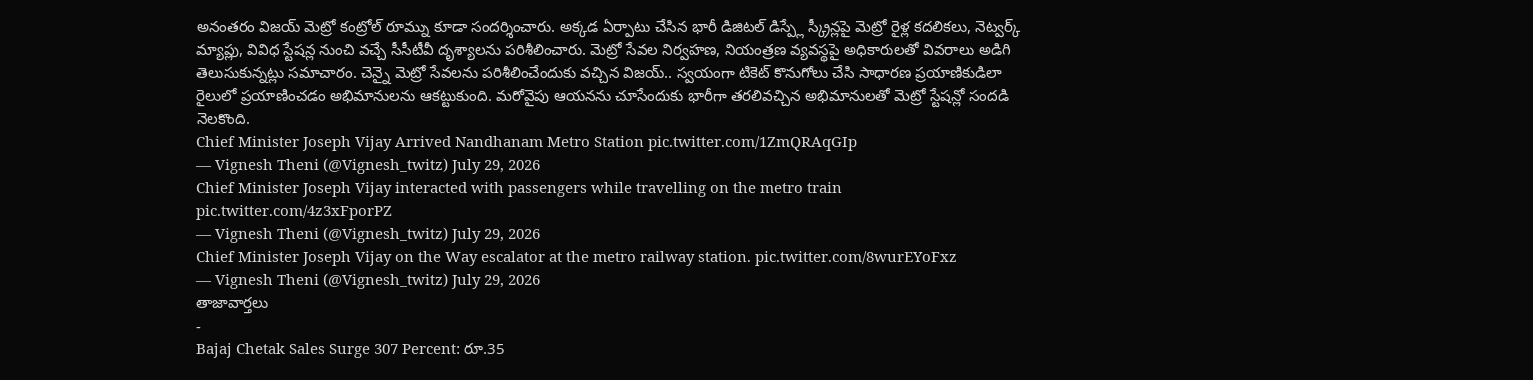అనంతరం విజయ్ మెట్రో కంట్రోల్ రూమ్ను కూడా సందర్శించారు. అక్కడ ఏర్పాటు చేసిన భారీ డిజిటల్ డిస్ప్లే స్క్రీన్లపై మెట్రో రైళ్ల కదలికలు, నెట్వర్క్ మ్యాప్లు, వివిధ స్టేషన్ల నుంచి వచ్చే సీసీటీవీ దృశ్యాలను పరిశీలించారు. మెట్రో సేవల నిర్వహణ, నియంత్రణ వ్యవస్థపై అధికారులతో వివరాలు అడిగి తెలుసుకున్నట్లు సమాచారం. చెన్నై మెట్రో సేవలను పరిశీలించేందుకు వచ్చిన విజయ్.. స్వయంగా టికెట్ కొనుగోలు చేసి సాధారణ ప్రయాణికుడిలా రైలులో ప్రయాణించడం అభిమానులను ఆకట్టుకుంది. మరోవైపు ఆయనను చూసేందుకు భారీగా తరలివచ్చిన అభిమానులతో మెట్రో స్టేషన్లో సందడి నెలకొంది.
Chief Minister Joseph Vijay Arrived Nandhanam Metro Station pic.twitter.com/1ZmQRAqGIp
— Vignesh Theni (@Vignesh_twitz) July 29, 2026
Chief Minister Joseph Vijay interacted with passengers while travelling on the metro train pic.twitter.com/4z3xFporPZ
— Vignesh Theni (@Vignesh_twitz) July 29, 2026
Chief Minister Joseph Vijay on the Way escalator at the metro railway station. pic.twitter.com/8wurEYoFxz
— Vignesh Theni (@Vignesh_twitz) July 29, 2026
తాజావార్తలు
-
Bajaj Chetak Sales Surge 307 Percent: రూ.35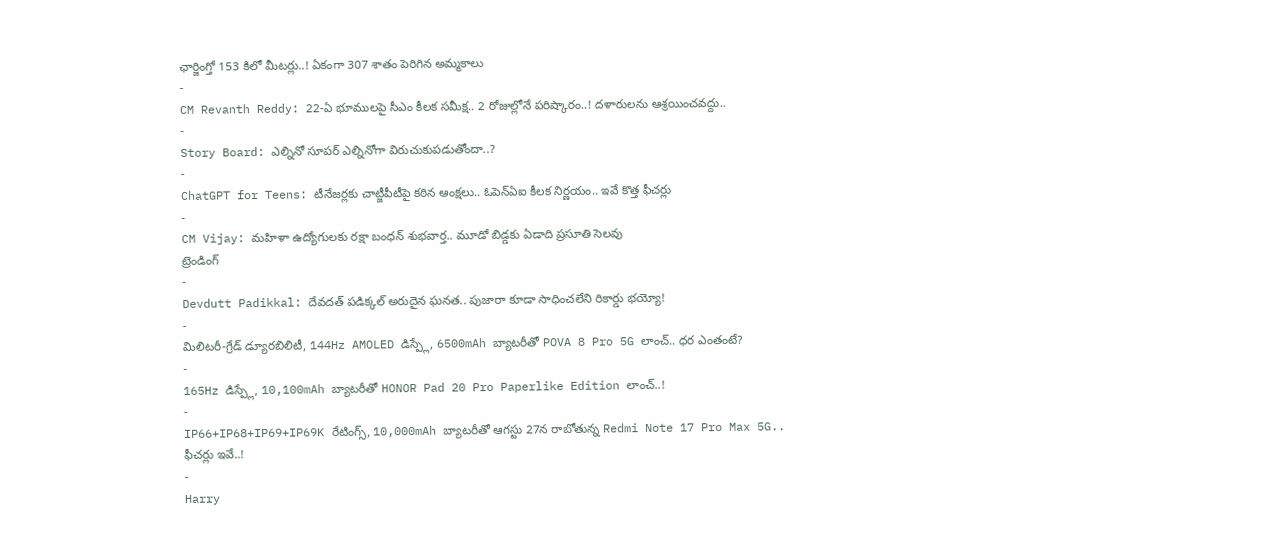ఛార్జింగ్తో 153 కిలో మీటర్లు..! ఏకంగా 307 శాతం పెరిగిన అమ్మకాలు
-
CM Revanth Reddy: 22-ఏ భూములపై సీఎం కీలక సమీక్ష.. 2 రోజుల్లోనే పరిష్కారం..! దళారులను ఆశ్రయించవద్దు..
-
Story Board: ఎల్నినో సూపర్ ఎల్నినోగా విరుచుకుపడుతోందా..?
-
ChatGPT for Teens: టీనేజర్లకు చాట్జీపీటీపై కఠిన ఆంక్షలు.. ఓపెన్ఏఐ కీలక నిర్ణయం.. ఇవే కొత్త ఫీచర్లు
-
CM Vijay: మహిళా ఉద్యోగులకు రక్షా బంధన్ శుభవార్త.. మూడో బిడ్డకు ఏడాది ప్రసూతి సెలవు
ట్రెండింగ్
-
Devdutt Padikkal: దేవదత్ పడిక్కల్ అరుదైన ఘనత.. పుజారా కూడా సాధించలేని రికార్డు భయ్యో!
-
మిలిటరీ-గ్రేడ్ డ్యూరబిలిటీ, 144Hz AMOLED డిస్ప్లే, 6500mAh బ్యాటరీతో POVA 8 Pro 5G లాంచ్.. ధర ఎంతంటే?
-
165Hz డిస్ప్లే, 10,100mAh బ్యాటరీతో HONOR Pad 20 Pro Paperlike Edition లాంచ్..!
-
IP66+IP68+IP69+IP69K రేటింగ్స్, 10,000mAh బ్యాటరీతో ఆగస్టు 27న రాబోతున్న Redmi Note 17 Pro Max 5G.. ఫీచర్లు ఇవే..!
-
Harry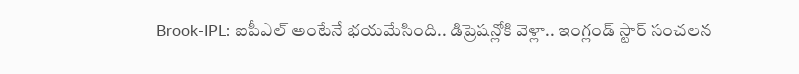Brook-IPL: ఐపీఎల్ అంటేనే భయమేసింది.. డిప్రెషన్లోకి వెళ్లా.. ఇంగ్లండ్ స్టార్ సంచలన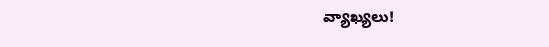వ్యాఖ్యలు!